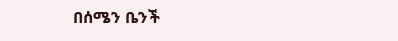በሰሜን ቤንች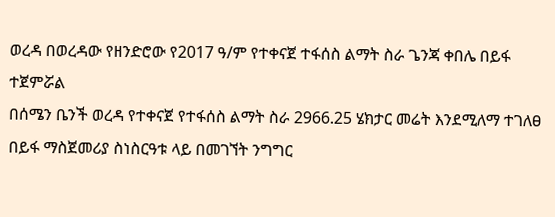ወረዳ በወረዳው የዘንድሮው የ2017 ዓ/ም የተቀናጀ ተፋሰስ ልማት ስራ ጌንጃ ቀበሌ በይፋ ተጀምሯል
በሰሜን ቤንች ወረዳ የተቀናጀ የተፋሰስ ልማት ስራ 2966.25 ሄክታር መሬት እንደሚለማ ተገለፀ በይፋ ማስጀመሪያ ስነስርዓቱ ላይ በመገኘት ንግግር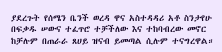ያደረጉት የሰሜን ቤንች ወረዳ ዋና አስተዳዳሪ አቶ ስንታየሁ በፍቃዱ ሠውና ተፈጥሮ ተቻችለው እና ተከባብረው መኖር ከቻሉም በጠራራ ጸሀይ ዝናብ ይመጣል ሲሉም ተናግረዋል።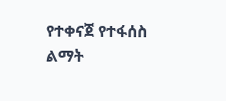የተቀናጀ የተፋሰስ ልማት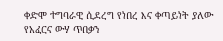ቀድሞ ተግባራዊ ሲደረግ የነበረ እና ቀጣይነት ያለው የአፈርና ውሃ ጥበቃን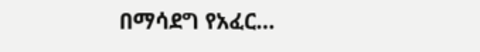በማሳደግ የአፈር…